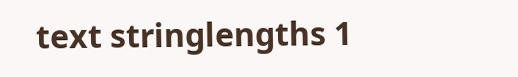text stringlengths 1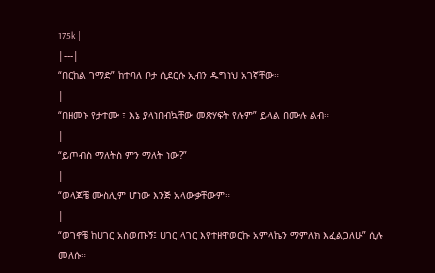175k |
|---|
“በርከል ገማድ” ከተባለ ቦታ ሲደርሱ ኢብን ዱግነህ አገኛቸው።
|
“በዘመኑ የታተሙ ፣ እኔ ያላነበብኳቸው መጽሃፍት የሉም” ይላል በሙሉ ልብ።
|
“ይጦብስ ማለትስ ምን ማለት ነው?”
|
“ወላጆቼ ሙስሊም ሆነው እንጅ አላውቃቸውም።
|
“ወገኖቼ ከሀገር አስወጡኝ፤ ሀገር ላገር እየተዘዋወርኩ አምላኬን ማምለክ እፈልጋለሁ” ሲሉ መለሱ።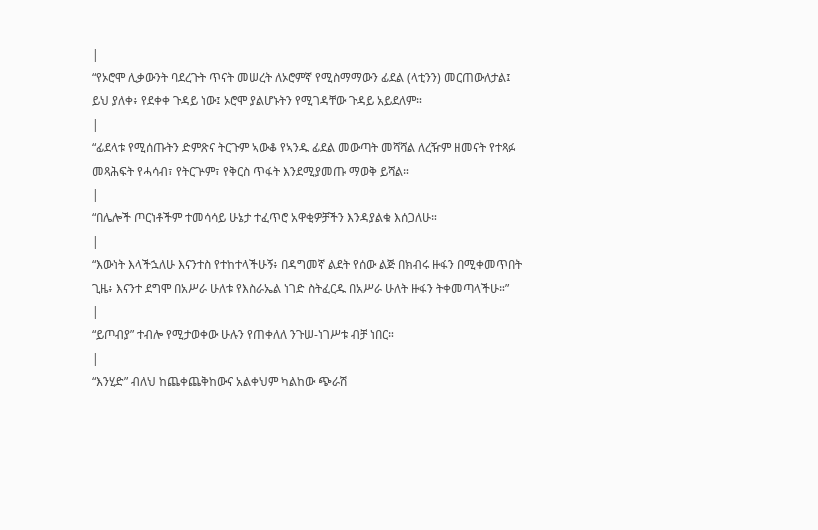|
“የኦሮሞ ሊቃውንት ባደረጉት ጥናት መሠረት ለኦሮምኛ የሚስማማውን ፊደል (ላቲንን) መርጠውለታል፤ ይህ ያለቀ፥ የደቀቀ ጉዳይ ነው፤ ኦሮሞ ያልሆኑትን የሚገዳቸው ጉዳይ አይደለም።
|
“ፊደላቱ የሚሰጡትን ድምጽና ትርጉም ኣውቆ የኣንዱ ፊደል መውጣት መሻሻል ለረዥም ዘመናት የተጻፉ መጻሕፍት የሓሳብ፣ የትርጕም፣ የቅርስ ጥፋት እንደሚያመጡ ማወቅ ይሻል።
|
“በሌሎች ጦርነቶችም ተመሳሳይ ሁኔታ ተፈጥሮ አዋቂዎቻችን እንዳያልቁ እሰጋለሁ።
|
“እውነት እላችኋለሁ እናንተስ የተከተላችሁኝ፥ በዳግመኛ ልደት የሰው ልጅ በክብሩ ዙፋን በሚቀመጥበት ጊዜ፥ እናንተ ደግሞ በአሥራ ሁለቱ የእስራኤል ነገድ ስትፈርዱ በአሥራ ሁለት ዙፋን ትቀመጣላችሁ።”
|
“ይጦብያ” ተብሎ የሚታወቀው ሁሉን የጠቀለለ ንጉሠ-ነገሥቱ ብቻ ነበር።
|
“እንሂድ” ብለህ ከጨቀጨቅከውና አልቀህም ካልከው ጭራሽ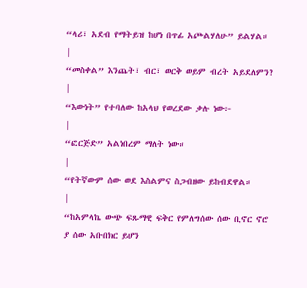“ላሪ፣ አደብ የማትይዝ ከሆነ በጥፊ አጮልሃለሁ” ይልሃል።
|
“መስቀል” እንጨት፣ ብር፣ ወርቅ ወይም ብረት አይደለምን?
|
“እውነት” የተባለው ከአላህ የወረደው ቃሉ ነው፦
|
“ፎርጅድ” አልነበረም ማለት ነው።
|
“የትኛውም ሰው ወደ እስልምና ስጋብዘው ይከብደዋል።
|
“ከአምላኬ ውጭ ፍጹማዊ ፍቅር የምለግሰው ሰው ቢኖር ኖሮ ያ ሰው አቡበክር ይሆን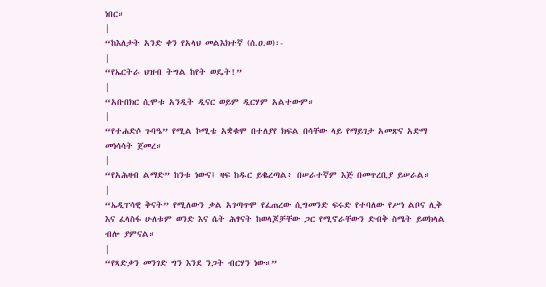ነበር።
|
“ከእለታት አንድ ቀን የአላህ መልእክተኛ (ሰ.ዐ.ወ)፡-
|
“የኤርትራ ህዝብ ትግል ከየት ወዴት!”
|
“አቡበክር ሲሞቱ አንዲት ዲናር ወይም ዲርሃም አልተውም።
|
“የተሐድሶ ጉባዔ” የሚል ኮሚቴ አቋቁሞ በተለያየ ክፍል በሳቸው ላይ የማይገታ አመጽና አድማ መነሳሳት ጀመረ።
|
“የአሕዛብ ልማድ” ከንቱ ነውና፤ ዛፍ ከዱር ይቈረጣል፥ በሠራተኛም እጅ በመጥረቢያ ይሠራል።
|
“ኤዲፐሳዊ ቅናት” የሚለውን ቃል አገጣጥሞ የፈጠረው ሲግመንድ ፍሩድ የተባለው የሥነ ልቦና ሊቅ እና ፈላስፋ ሁለቱም ወንድ እና ሴት ሕፃናት ከወላጆቻቸው ጋር የሚኖራቸውን ድብቅ ስሜት ይወክላል ብሎ ያምናል።
|
“የጻድቃን መንገድ ግን እንደ ንጋት ብርሃን ነው።”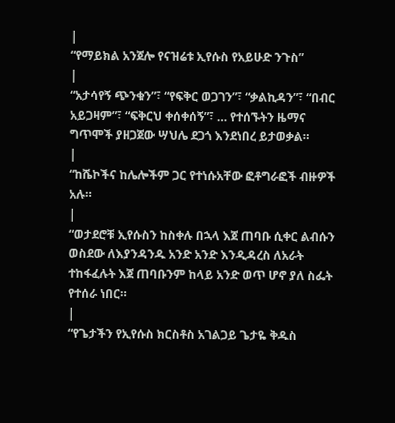|
“የማይክል አንጀሎ የናዝሬቱ ኢየሱስ የአይሁድ ንጉስ”
|
“አታሳየኝ ጭንቁን”፣ “የፍቅር ወጋገን”፣ “ቃልኪዳን”፣ “በብር አይጋዛም”፣ “ፍቅርህ ቀሰቀሰኝ”፣ … የተሰኙትን ዜማና ግጥሞች ያዘጋጀው ሣህሌ ደጋጎ እንደነበረ ይታወቃል።
|
“ከሼኮችና ከሌሎችም ጋር የተነሱአቸው ፎቶግራፎች ብዙዎች አሉ።
|
“ወታደሮቹ ኢየሱስን ከስቀሉ በኋላ እጀ ጠባቡ ሲቀር ልብሱን ወስደው ለእያንዳንዱ አንድ አንድ እንዲዳረስ ለአራት ተከፋፈሉት እጀ ጠባቡንም ከላይ አንድ ወጥ ሆኖ ያለ ስፌት የተሰራ ነበር።
|
“የጌታችን የኢየሱስ ክርስቶስ አገልጋይ ጌታዬ ቅዱስ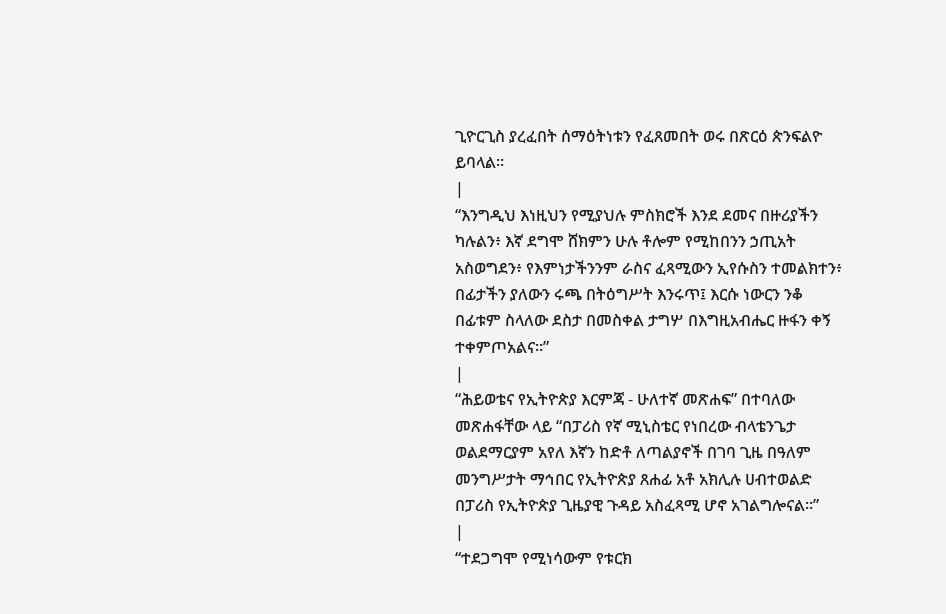ጊዮርጊስ ያረፈበት ሰማዕትነቱን የፈጸመበት ወሩ በጽርዕ ጵንፍልዮ ይባላል።
|
“እንግዲህ እነዚህን የሚያህሉ ምስክሮች እንደ ደመና በዙሪያችን ካሉልን፥ እኛ ደግሞ ሸክምን ሁሉ ቶሎም የሚከበንን ኃጢአት አስወግደን፥ የእምነታችንንም ራስና ፈጻሚውን ኢየሱስን ተመልክተን፥ በፊታችን ያለውን ሩጫ በትዕግሥት እንሩጥ፤ እርሱ ነውርን ንቆ በፊቱም ስላለው ደስታ በመስቀል ታግሦ በእግዚአብሔር ዙፋን ቀኝ ተቀምጦአልና።”
|
“ሕይወቴና የኢትዮጵያ እርምጃ - ሁለተኛ መጽሐፍ” በተባለው መጽሐፋቸው ላይ “በፓሪስ የኛ ሚኒስቴር የነበረው ብላቴንጌታ ወልደማርያም አየለ እኛን ከድቶ ለጣልያኖች በገባ ጊዜ በዓለም መንግሥታት ማኅበር የኢትዮጵያ ጸሐፊ አቶ አክሊሉ ሀብተወልድ በፓሪስ የኢትዮጵያ ጊዜያዊ ጉዳይ አስፈጻሚ ሆኖ አገልግሎናል።”
|
“ተደጋግሞ የሚነሳውም የቱርክ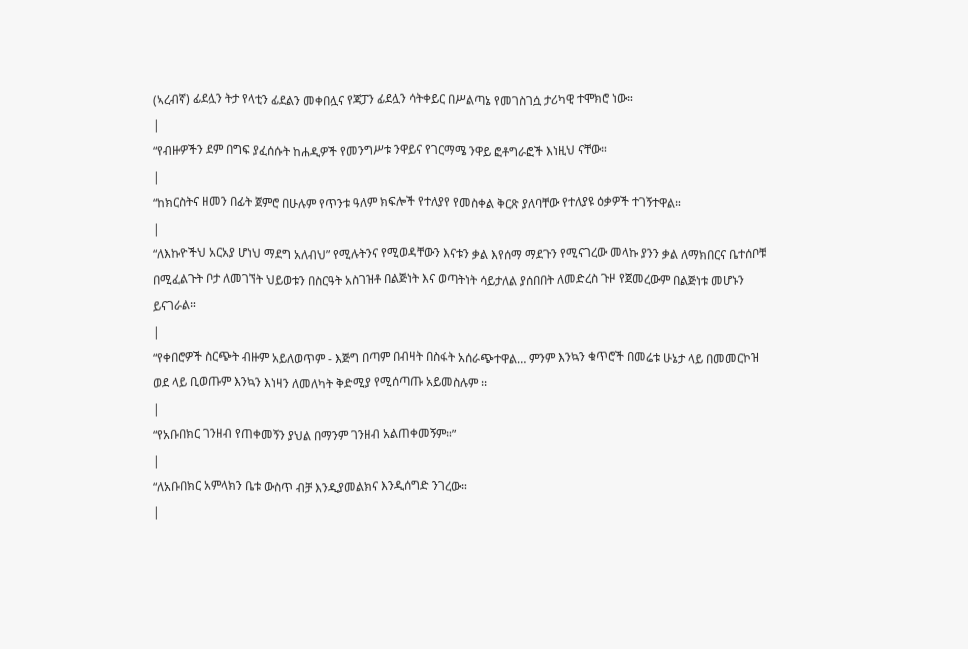(ኣረብኛ) ፊደሏን ትታ የላቲን ፊደልን መቀበሏና የጃፓን ፊደሏን ሳትቀይር በሥልጣኔ የመገስገሷ ታሪካዊ ተሞክሮ ነው።
|
“የብዙዎችን ደም በግፍ ያፈሰሱት ከሐዲዎች የመንግሥቱ ንዋይና የገርማሜ ንዋይ ፎቶግራፎች እነዚህ ናቸው።
|
“ከክርስትና ዘመን በፊት ጀምሮ በሁሉም የጥንቱ ዓለም ክፍሎች የተለያየ የመስቀል ቅርጽ ያለባቸው የተለያዩ ዕቃዎች ተገኝተዋል።
|
“ለእኩዮችህ አርአያ ሆነህ ማደግ አለብህ” የሚሉትንና የሚወዳቸውን እናቱን ቃል እየሰማ ማደጉን የሚናገረው መላኩ ያንን ቃል ለማክበርና ቤተሰቦቹ በሚፈልጉት ቦታ ለመገኘት ህይወቱን በስርዓት አስገዝቶ በልጅነት እና ወጣትነት ሳይታለል ያሰበበት ለመድረስ ጉዞ የጀመረውም በልጅነቱ መሆኑን ይናገራል።
|
“የቀበሮዎች ስርጭት ብዙም አይለወጥም - እጅግ በጣም በብዛት በስፋት አሰራጭተዋል… ምንም እንኳን ቁጥሮች በመሬቱ ሁኔታ ላይ በመመርኮዝ ወደ ላይ ቢወጡም እንኳን እነዛን ለመለካት ቅድሚያ የሚሰጣጡ አይመስሉም ፡፡
|
“የአቡበክር ገንዘብ የጠቀመኝን ያህል በማንም ገንዘብ አልጠቀመኝም።”
|
“ለአቡበክር አምላክን ቤቱ ውስጥ ብቻ እንዲያመልክና እንዲሰግድ ንገረው።
|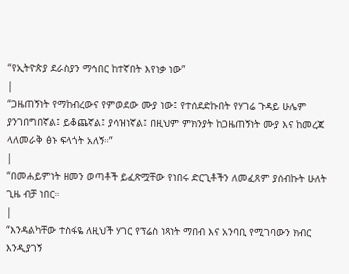“የኢትዮጵያ ደራስያን ማኅበር ከተኛበት እየነቃ ነው”
|
“ጋዜጠኝነት የማከብረውና የምወደው ሙያ ነው፤ የተሰደድኩበት የሃገሬ ጉዳይ ሁሌም ያንገበግበኛል፤ ይቆጨኛል፤ ያሳዝነኛል፤ በዚህም ምክንያት ከጋዜጠኝነት ሙያ እና ከመረጃ ላለመራቅ ፅኑ ፍላጎት አለኝ።”
|
“በመሐይምነት ዘመን ወጣቶች ይፈጽሟቸው የነበሩ ድርጊቶችን ለመፈጸም ያሰብኩት ሁለት ጊዜ ብቻ ነበር።
|
“እንዳልካቸው ተስፋዬ ለዚህች ሃገር የፕሬስ ነጻነት ማበብ እና አንባቢ የሚገባውን ክብር እንዲያገኝ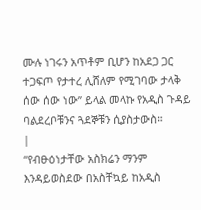ሙሉ ነገሩን አጥቶም ቢሆን ከአደጋ ጋር ተጋፍጦ የታተረ ሊሸለም የሚገባው ታላቅ ሰው ሰው ነው” ይላል መላኩ የአዲስ ጉዳይ ባልደረቦቹንና ጓደኞቹን ሲያስታውስ።
|
“የብፁዕነታቸው አስክሬን ማንም እንዳይወስደው በአስቸኳይ ከአዲስ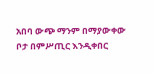አበባ ውጭ ማንም በማያውቀው ቦታ በምሥጢር እንዲቀበር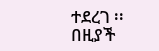ተደረገ ፡፡ በዚያች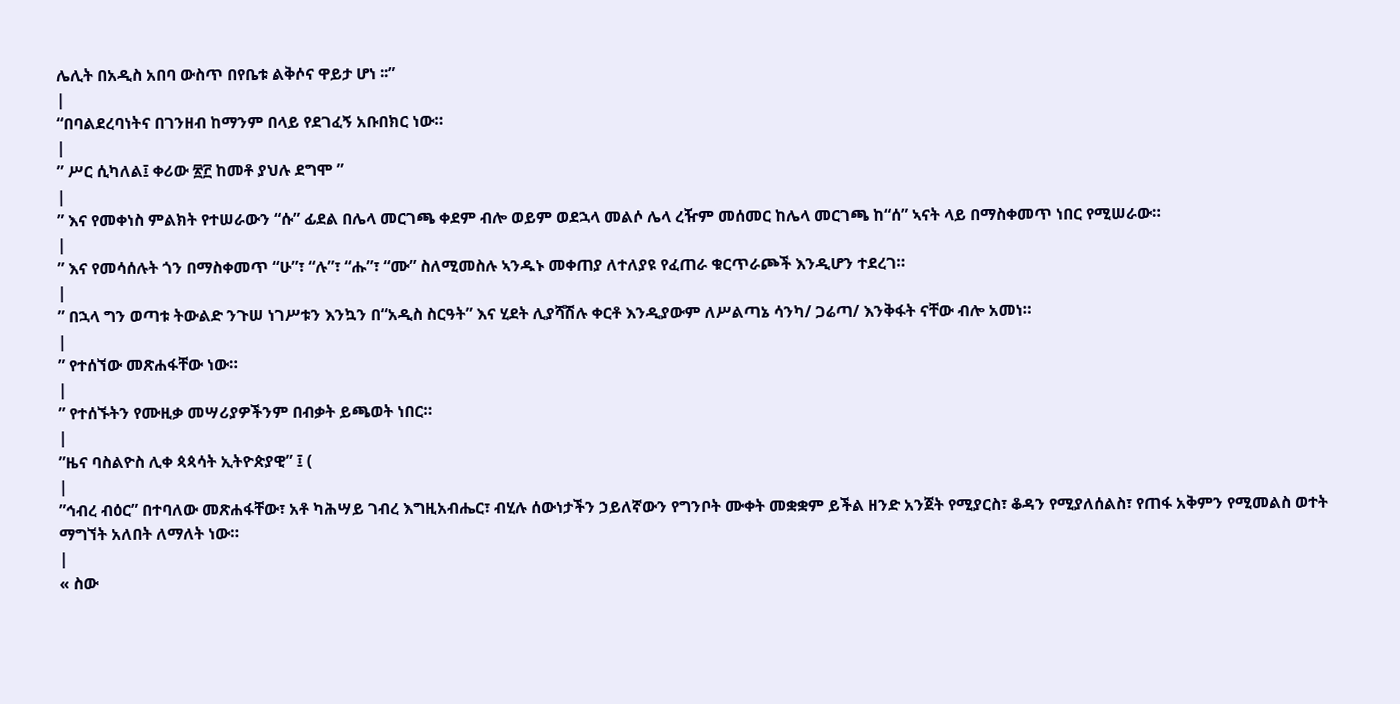ሌሊት በአዲስ አበባ ውስጥ በየቤቱ ልቅሶና ዋይታ ሆነ ፡፡”
|
“በባልደረባነትና በገንዘብ ከማንም በላይ የደገፈኝ አቡበክር ነው።
|
” ሥር ሲካለል፤ ቀሪው ፳፫ ከመቶ ያህሉ ደግሞ ”
|
” እና የመቀነስ ምልክት የተሠራውን “ሱ” ፊደል በሌላ መርገጫ ቀደም ብሎ ወይም ወደኋላ መልሶ ሌላ ረዥም መሰመር ከሌላ መርገጫ ከ“ሰ” ኣናት ላይ በማስቀመጥ ነበር የሚሠራው።
|
” እና የመሳሰሉት ጎን በማስቀመጥ “ሁ”፣ “ሉ”፣ “ሑ”፣ “ሙ” ስለሚመስሉ ኣንዱኑ መቀጠያ ለተለያዩ የፈጠራ ቁርጥራጮች እንዲሆን ተደረገ።
|
” በኋላ ግን ወጣቱ ትውልድ ንጉሠ ነገሥቱን እንኳን በ“አዲስ ስርዓት” እና ሂደት ሊያሻሽሉ ቀርቶ እንዲያውም ለሥልጣኔ ሳንካ/ ጋሬጣ/ እንቅፋት ናቸው ብሎ አመነ።
|
” የተሰኘው መጽሐፋቸው ነው።
|
” የተሰኙትን የሙዚቃ መሣሪያዎችንም በብቃት ይጫወት ነበር።
|
”ዜና ባስልዮስ ሊቀ ጳጳሳት ኢትዮጵያዊ” ፤ (
|
”ኅብረ ብዕር” በተባለው መጽሐፋቸው፣ አቶ ካሕሣይ ገብረ እግዚአብሔር፣ ብሂሉ ሰውነታችን ኃይለኛውን የግንቦት ሙቀት መቋቋም ይችል ዘንድ አንጀት የሚያርስ፣ ቆዳን የሚያለሰልስ፣ የጠፋ አቅምን የሚመልስ ወተት ማግኘት አለበት ለማለት ነው።
|
« ስው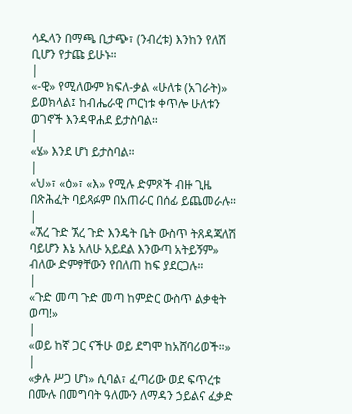ሳዱላን በማጫ ቢታጭ፣ (ንብረቱ) እንከን የለሽ ቢሆን የታጩ ይሁኑ።
|
«-ዊ» የሚለውም ክፍለ-ቃል «ሁለቱ (አገራት)» ይወክላል፤ ከብሔራዊ ጦርነቱ ቀጥሎ ሁለቱን ወገኖች እንዳዋሐደ ይታስባል።
|
«ሄ» እንደ ሆነ ይታስባል።
|
«ህ»፣ «ዕ»፣ «እ» የሚሉ ድምጾች ብዙ ጊዜ በጽሕፈት ባይጻፉም በአጠራር በሰፊ ይጨመራሉ።
|
«ኧረ ጉድ ኧረ ጉድ እንዴት ቤት ውስጥ ትጸዳጃለሽ ባይሆን እኔ አለሁ አይደል እንውጣ አትይኝም» ብለው ድምፃቸውን የበለጠ ከፍ ያደርጋሉ።
|
«ጉድ መጣ ጉድ መጣ ከምድር ውስጥ ልቃቂት ወጣ!»
|
«ወይ ከኛ ጋር ናችሁ ወይ ደግሞ ከአሸባሪወች።»
|
«ቃሉ ሥጋ ሆነ» ሲባል፣ ፈጣሪው ወደ ፍጥረቱ በሙሉ በመግባት ዓለሙን ለማዳን ኃይልና ፈቃድ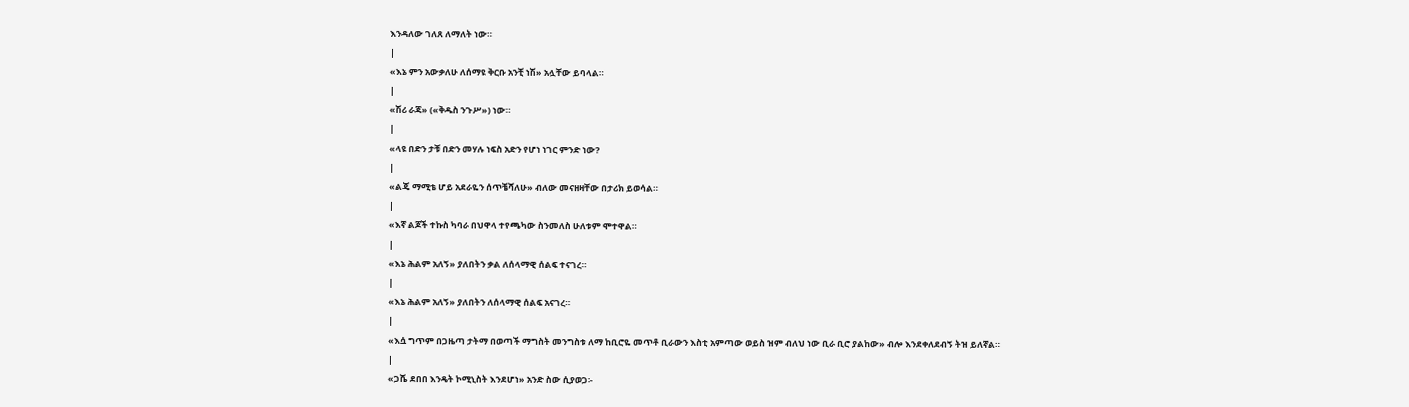እንዳለው ገለጸ ለማለት ነው።
|
«እኔ ምን አውቃለሁ ለሰማዩ ቅርቡ አንቺ ነሽ» አሏቸው ይባላል።
|
«ሽሪ ራጃ» («ቅዱስ ንጉሥ») ነው።
|
«ላዩ በድን ታቹ በድን መሃሉ ነፍስ አድን የሆነ ነገር ምንድ ነው?
|
«ልጄ ማሚቴ ሆይ አደራዬን ሰጥቼሻለሁ» ብለው መናዘዛቸው በታሪክ ይወሳል።
|
«እኛ ልጆች ተኩስ ካባራ በህዋላ ተየጫካው ስንመለስ ሁለቱም ሞተዋል።
|
«እኔ ሕልም አለኝ» ያለበትን ቃል ለሰላማዊ ሰልፍ ተናገረ።
|
«እኔ ሕልም አለኝ» ያለበትን ለሰላማዊ ሰልፍ አናገረ።
|
«እሷ ግጥም በጋዜጣ ታትማ በወጣች ማግስት መንግስቱ ለማ ከቢሮዬ መጥቶ ቢራውን እስቲ አምጣው ወይስ ዝም ብለህ ነው ቢራ ቢሮ ያልከው» ብሎ እንደቀለደብኝ ትዝ ይለኛል።
|
«ጋሼ ደበበ እንዴት ኮሚኒስት እንደሆነ» አንድ ስው ሲያወጋ፡-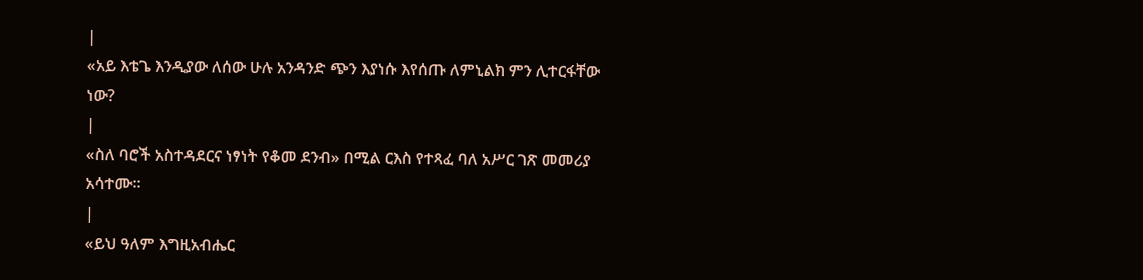|
«አይ እቴጌ እንዲያው ለሰው ሁሉ አንዳንድ ጭን እያነሱ እየሰጡ ለምኒልክ ምን ሊተርፋቸው ነው?
|
«ስለ ባሮች አስተዳደርና ነፃነት የቆመ ደንብ» በሚል ርእስ የተጻፈ ባለ አሥር ገጽ መመሪያ አሳተሙ።
|
«ይህ ዓለም እግዚአብሔር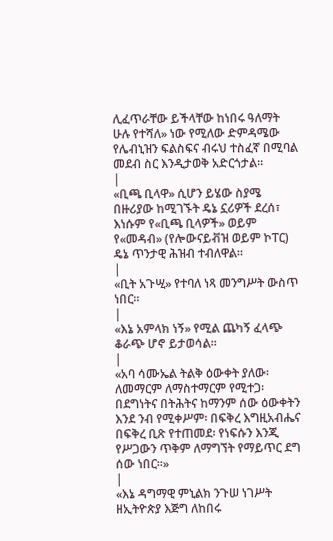ሊፈጥራቸው ይችላቸው ከነበሩ ዓለማት ሁሉ የተሻለ» ነው የሚለው ድምዳሜው የሌብኒዝን ፍልስፍና ብሩህ ተስፈኛ በሚባል መደብ ስር እንዲታወቅ አድርጎታል።
|
«ቢጫ ቢላዋ» ሲሆን ይሄው ስያሜ በዙሪያው ከሚገኙት ዴኔ ኗሪዎች ደረሰ፣ እነሱም የ«ቢጫ ቢላዎች» ወይም የ«መዳብ» (የሎውናይቭዝ ወይም ኮፐር) ዴኔ ጥንታዊ ሕዝብ ተብለዋል።
|
«ቢት አጉሢ» የተባለ ነጻ መንግሥት ውስጥ ነበር።
|
«እኔ አምላክ ነኝ» የሚል ጨካኝ ፈላጭ ቆራጭ ሆኖ ይታወሳል።
|
«አባ ሳሙኤል ትልቅ ዕውቀት ያለው፡ ለመማርም ለማስተማርም የሚተጋ፡ በደግነትና በትሕትና ከማንም ሰው ዕውቀትን እንደ ንብ የሚቀሥም፡ በፍቅረ እግዚአብሔና በፍቅረ ቢጽ የተጠመደ፡ የነፍሱን እንጂ የሥጋውን ጥቅም ለማግኘት የማይጥር ደግ ሰው ነበር።»
|
«እኔ ዳግማዊ ምኒልክ ንጉሠ ነገሥት ዘኢትዮጵያ እጅግ ለከበሩ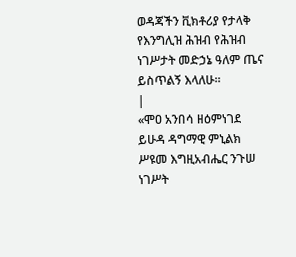ወዳጃችን ቪክቶሪያ የታላቅ የእንግሊዝ ሕዝብ የሕዝብ ነገሥታት መድኃኔ ዓለም ጤና ይስጥልኝ እላለሁ።
|
«ሞዐ አንበሳ ዘዕምነገደ ይሁዳ ዳግማዊ ምኒልክ ሥዩመ እግዚአብሔር ንጉሠ ነገሥት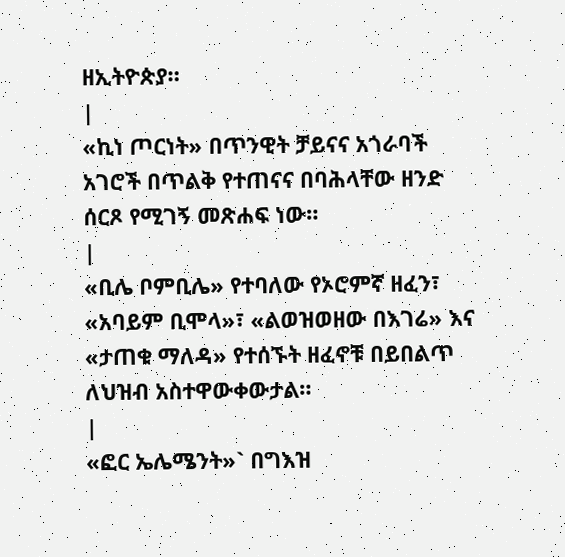ዘኢትዮጵያ።
|
«ኪነ ጦርነት» በጥንዊት ቻይናና አጎራባች አገሮች በጥልቅ የተጠናና በባሕላቸው ዘንድ ሰርጾ የሚገኝ መጽሐፍ ነው።
|
«ቢሌ ቦምቢሌ» የተባለው የኦሮምኛ ዘፈን፣ «አባይም ቢሞላ»፣ «ልወዝወዘው በእገሬ» እና «ታጠቁ ማለዳ» የተሰኙት ዘፈኖቹ በይበልጥ ለህዝብ አስተዋውቀውታል።
|
«ፎር ኤሌሜንት»` በግእዝ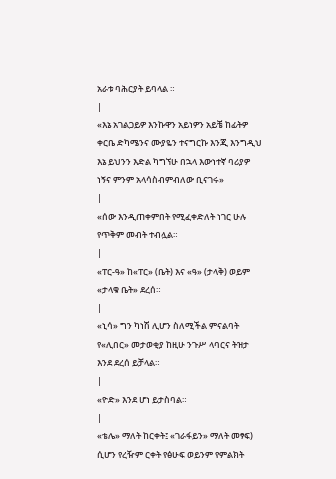አራቱ ባሕርያት ይባላል ።
|
«እኔ አገልጋይዎ እንኩዋን አይነዎን አይቼ ከፊትዎ ቀርቤ ድካሜንና ሙያዬን ተናግርኩ እንጂ እንግዲህ እኔ ይህንን እድል ካግኘሁ በኋላ እውነተኛ ባሪያዎ ነኝና ምንም አላሳስብምብለው ቢናገሩ»
|
«ሰው እንዲጠቀምበት የሚፈቀድለት ነገር ሁሉ የጥቅም መብት ተብሏል።
|
«ፐር-ዓ» ከ«ፐር» (ቤት) እና «ዓ» (ታላቅ) ወይም «ታላቁ ቤት» ደረሰ።
|
«ኒሳ» ግን ካነሽ ሊሆን ስለሚችል ምናልባት የ«ሊበር» መታወቂያ ከዚሁ ንጉሥ ላባርና ትዝታ እንደ ደረሰ ይቻላል።
|
«ዮድ» እንደ ሆነ ይታስባል።
|
«ቴሌ» ማለት ከርቀት፤ «ገራፋይን» ማለት መፃፍ) ሲሆን የረዥም ርቀት የፅሁፍ ወይንም የምልክት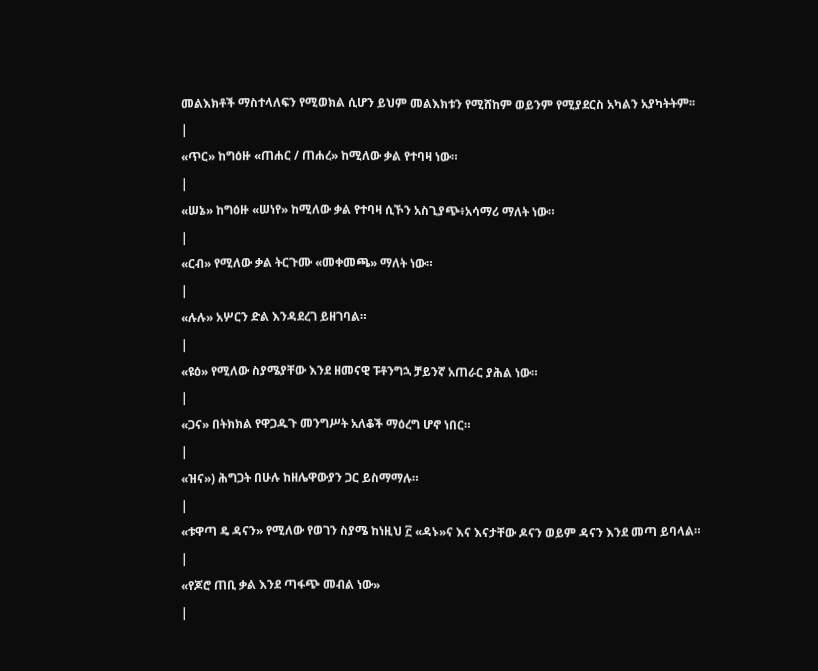መልእክቶች ማስተላለፍን የሚወክል ሲሆን ይህም መልእክቱን የሚሸከም ወይንም የሚያደርስ አካልን አያካትትም፡፡
|
«ጥር» ከግዕዙ «ጠሐር / ጠሐረ» ከሚለው ቃል የተባዛ ነው።
|
«ሠኔ» ከግዕዙ «ሠነየ» ከሚለው ቃል የተባዛ ሲኾን አስጊያጭ፥አሳማሪ ማለት ነው።
|
«ርብ» የሚለው ቃል ትርጉሙ «መቀመጫ» ማለት ነው።
|
«ሉሉ» አሦርን ድል እንዳደረገ ይዘገባል።
|
«ዩዕ» የሚለው ስያሜያቸው እንደ ዘመናዊ ፑቶንግኋ ቻይንኛ አጠራር ያሕል ነው።
|
«ጋና» በትክክል የዋጋዱጉ መንግሥት አለቆች ማዕረግ ሆኖ ነበር።
|
«ዝና») ሕግጋት በሁሉ ከዘሌዋውያን ጋር ይስማማሉ።
|
«ቱዋጣ ዴ ዳናን» የሚለው የወገን ስያሜ ከነዚህ ፫ «ዳኑ»ና እና እናታቸው ዶናን ወይም ዳናን እንደ መጣ ይባላል።
|
«የጆሮ ጠቢ ቃል እንደ ጣፋጭ መብል ነው»
|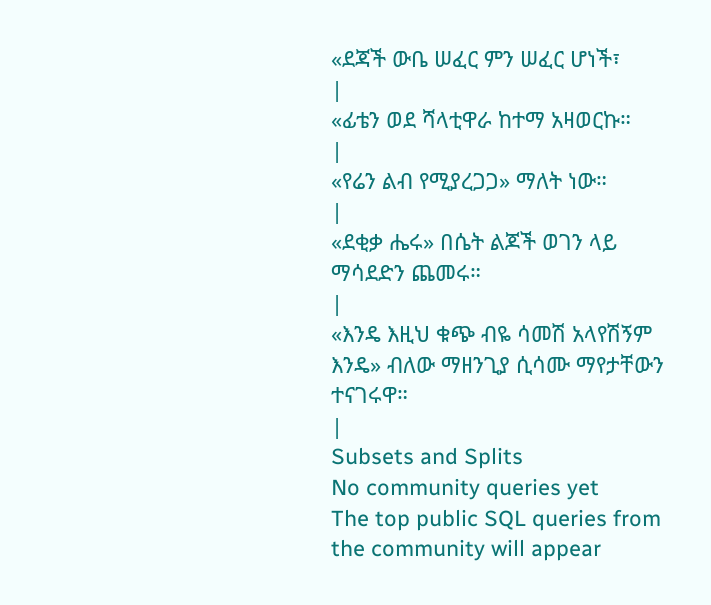«ደጃች ውቤ ሠፈር ምን ሠፈር ሆነች፣
|
«ፊቴን ወደ ሻላቲዋራ ከተማ አዛወርኩ።
|
«የሬን ልብ የሚያረጋጋ» ማለት ነው።
|
«ደቂቃ ሔሩ» በሴት ልጆች ወገን ላይ ማሳደድን ጨመሩ።
|
«እንዴ እዚህ ቁጭ ብዬ ሳመሽ አላየሽኝም እንዴ» ብለው ማዘንጊያ ሲሳሙ ማየታቸውን ተናገሩዋ።
|
Subsets and Splits
No community queries yet
The top public SQL queries from the community will appear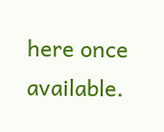here once available.